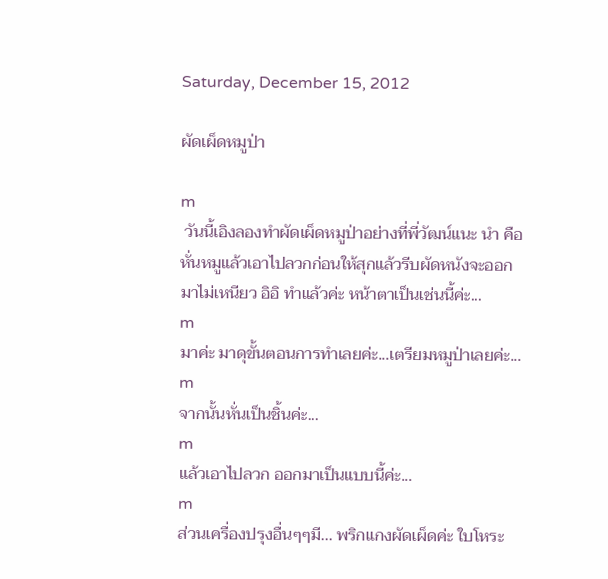Saturday, December 15, 2012

ผัดเผ็ดหมูป่า

m
 วันนี้เอิงลองทำผัดเผ็ดหมูป่าอย่างที่พี่วัฒน์แนะ นำ คือหั่นหมูแล้วเอาไปลวกก่อนให้สุกแล้วรีบผัดหนังจะออกมาไม่เหนียว อิอิ ทำแล้วค่ะ หน้าตาเป็นเช่นนี้ค่ะ...
m
มาค่ะ มาดุขั้นตอนการทำเลยค่ะ...เตรียมหมูป่าเลยค่ะ...
m
จากนั้นหั่นเป็นชิ้นค่ะ...
m
แล้วเอาไปลวก ออกมาเป็นแบบนี้ค่ะ...
m
ส่วนเครื่องปรุงอื่นๆๆมี... พริกแกงผัดเผ็ดค่ะ ใบโหระ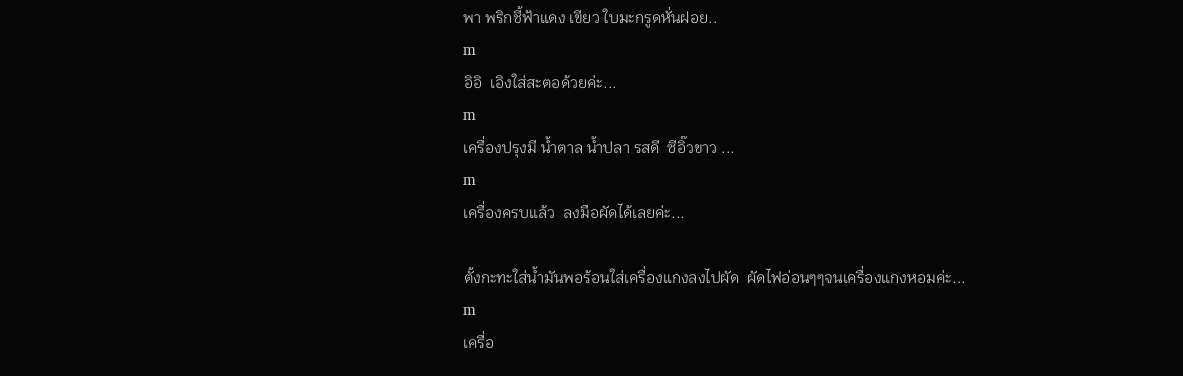พา พริกชี้ฟ้าแดง เขียว ใบมะกรูดหั่นฝอย..
m
อิอิ  เอิงใส่สะตอด้วยค่ะ...
m
เครื่องปรุงมี น้ำตาล น้ำปลา รสดี  ซีอิ๊วขาว ...
m
เครื่องครบแล้ว  ลงมือผัดได้เลยค่ะ...

ตั้งกะทะใส่น้ำมันพอร้อนใส่เครื่องแกงลงไปผัด  ผัดไฟอ่อนๆๆจนเครื่องแกงหอมค่ะ...
m
เครื่อ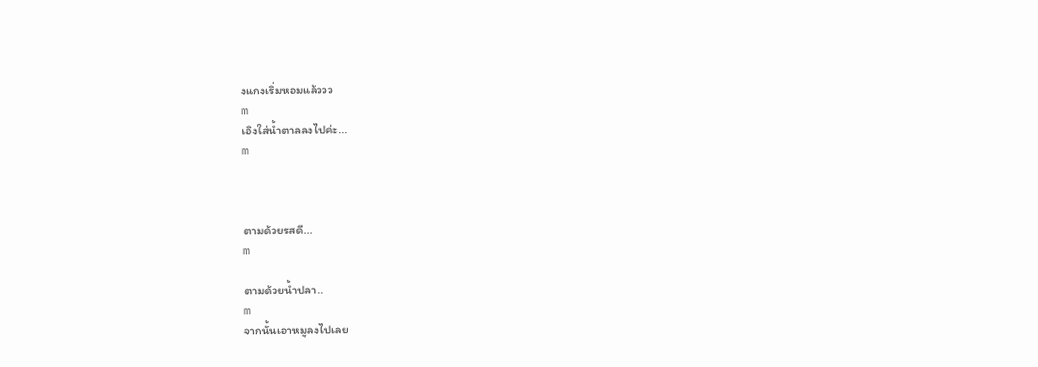งแกงเริ่มหอมแล้ววว
m
เอิงใส่น้ำตาลลงไปค่ะ...
m



ตามด้วยรสดี...
m

ตามด้วยน้ำปลา..
m
จากนั้นเอาหมูลงไปเลย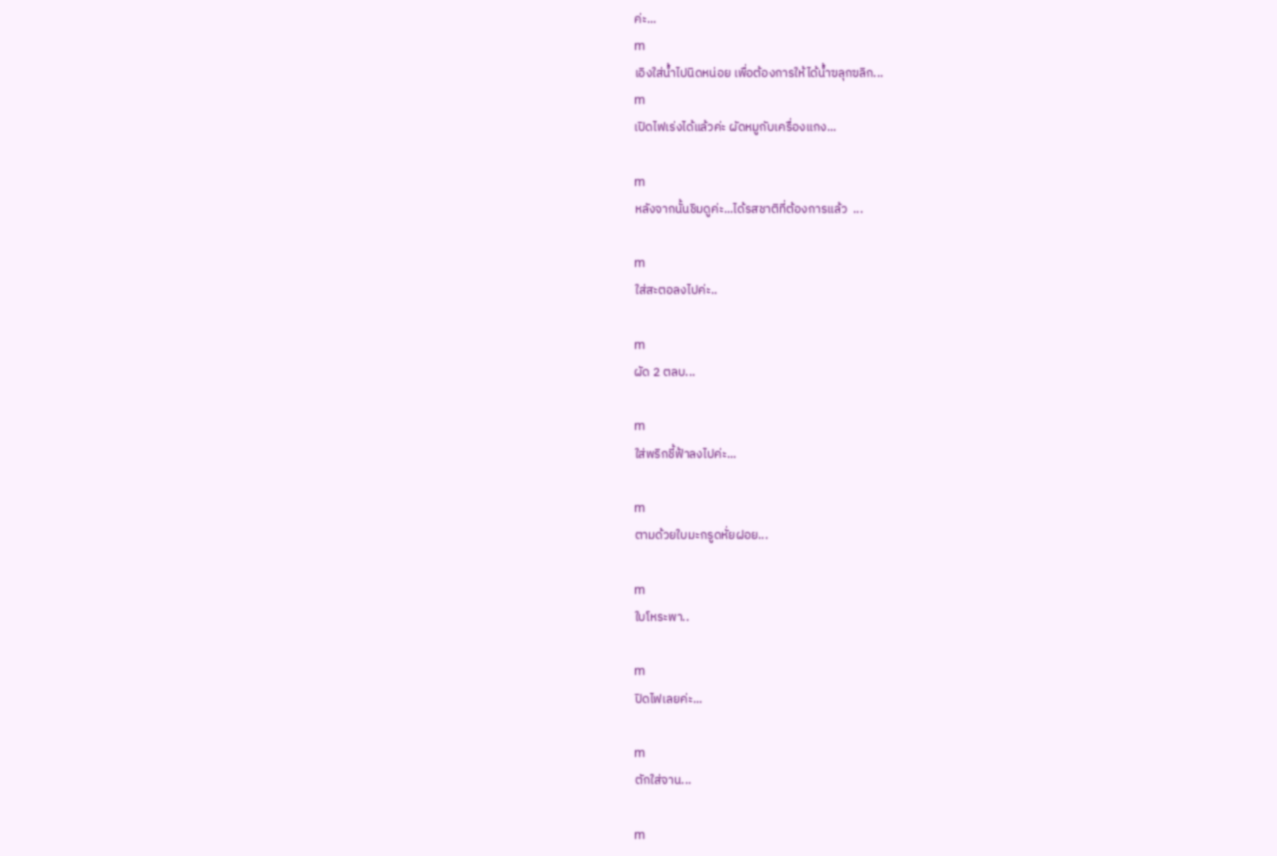ค่ะ...
m
เอิงใส่น้ำไปนิดหน่อย เพื่อต้องการให้ได้น้ำฃลุกฃลิก...
m
เปิดไฟเร่งได้แล้วค่ะ ผัดหมูกับเครื่องแกง...

m
หลังจากนั้นชิมดูค่ะ...ได้รสชาติที่ต้องการแล้ว  ...

m
ใส่สะตอลงไปค่ะ..

m
ผัด 2 ตลบ...

m
ใส่พริกชี้ฟ้าลงไปค่ะ...

m
ตามด้วยใบมะกรูดหั่ยฝอย...

m
ใบโหระพา..

m
ปิดไฟเลยค่ะ...

m
ตักใส่จาน...

m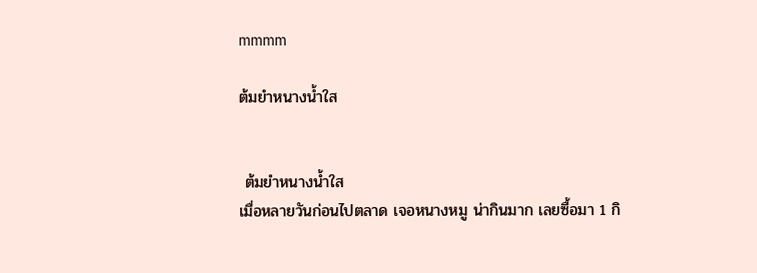mmmm

ต้มยำหนางน้ำใส


 ต้มยำหนางน้ำใส
เมื่อหลายวันก่อนไปตลาด เจอหนางหมู น่ากินมาก เลยซื้อมา 1 กิ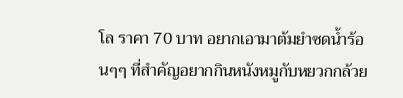โล ราคา 70 บาท อยากเอามาต้มยำซดน้ำร้อนๆๆ ที่สำคัญอยากกินหนังหมูกับหยวกกล้วย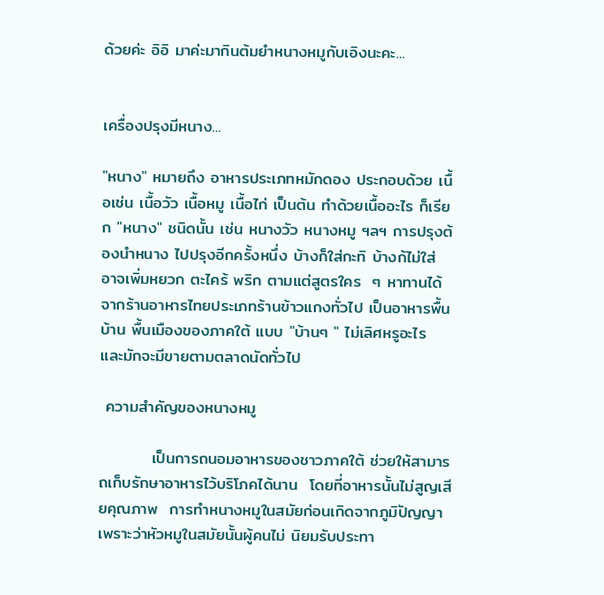ด้วยค่ะ อิอิ มาค่ะมากินต้มยำหนางหมูกับเอิงนะคะ...


เครื่องปรุงมีหนาง...

"หนาง" หมายถึง อาหารประเภทหมักดอง ประกอบด้วย เนื้อเช่น เนื้อวัว เนื้อหมู เนื้อไก่ เป็นต้น ทำด้วยเนื้ออะไร ก็เรียก "หนาง" ชนิดนั้น เช่น หนางวัว หนางหมู ฯลฯ การปรุงต้องนำหนาง ไปปรุงอีกครั้งหนึ่ง บ้างก็ใส่กะทิ บ้างก้ไม่ใส่ อาจเพิ่มหยวก ตะไคร้ พริก ตามแต่สูตรใคร  ๆ หาทานได้จากร้านอาหารไทยประเภทร้านข้าวแกงทั่วไป เป็นอาหารพื้นบ้าน พื้นเมืองของภาคใต้ แบบ "บ้านๆ " ไม่เลิศหรูอะไร และมักจะมีขายตามตลาดนัดทั่วไป

 ความสำคัญของหนางหมู

         เป็นการถนอมอาหารของชาวภาคใต้ ช่วยให้สามารถเก็บรักษาอาหารไว้บริโภคได้นาน  โดยที่อาหารนั้นไม่สูญเสียคุณภาพ  การทำหนางหมูในสมัยก่อนเกิดจากภูมิปัญญาเพราะว่าหัวหมูในสมัยนั้นผู้คนไม่ นิยมรับประทา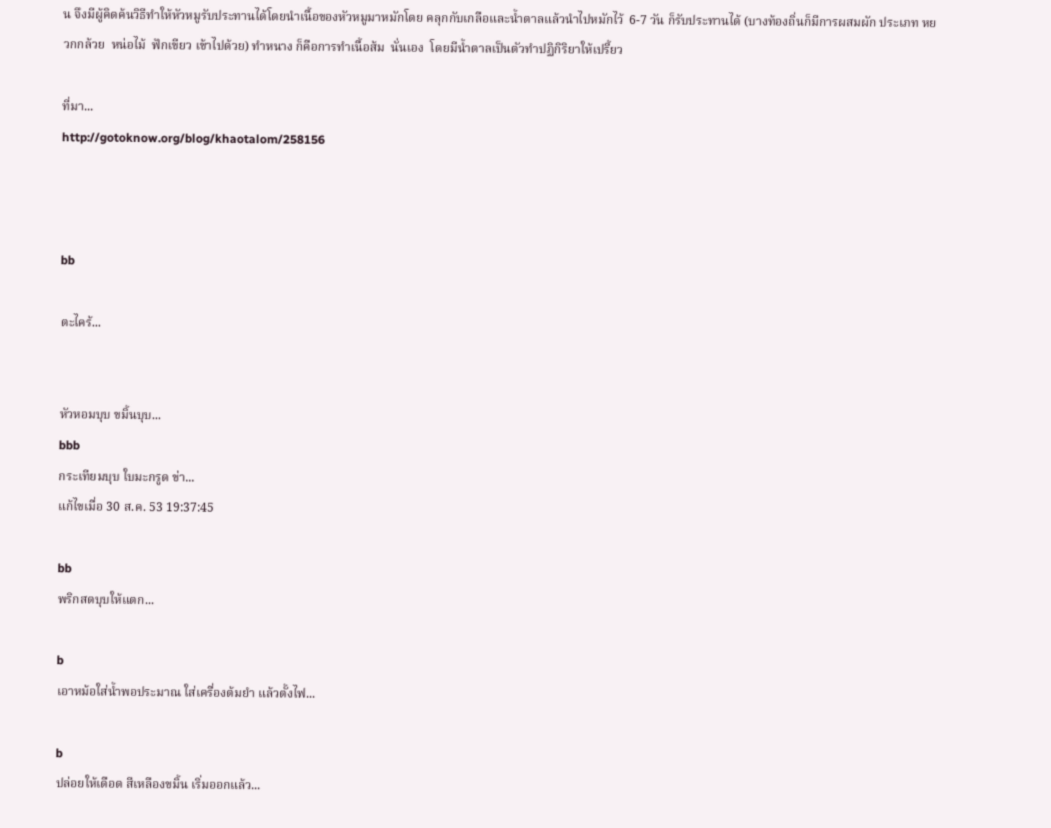น จึงมีผู้คิดค้นวิธีทำให้หัวหมูรับประทานได้โดยนำเนื้อของหัวหมูมาหมักโดย คลุกกับเกลือและน้ำตาลแล้วนำไปหมักไว้  6-7 วัน ก็รับประทานได้ (บางท้องถิ่นก็มีการผสมผัก ประเภท หยวกกล้วย  หน่อไม้  ฟักเขียว เข้าไปด้วย) ทำหนาง ก็คือการทำเนื้อส้ม  นั่นเอง  โดยมีน้ำตาลเป็นตัวทำปฏิกิริยาให้เปรี้ยว

ที่มา...
http://gotoknow.org/blog/khaotalom/258156



bb

ตะไคร้...


หัวหอมบุบ ขมิ้นบุบ...
bbb
กระเทียมบุบ ใบมะกรูด ข่า...
แก้ไขเมื่อ 30 ส.ค. 53 19:37:45

bb
พริกสดบุบให้แตก...

b
เอาหม้อใส่น้ำพอประมาณ ใส่เครื่องต้มยำ แล้วตั้งไฟ...

b
ปล่อยให้เดือด สีเหลืองขมิ้น เริ่มออกแล้ว...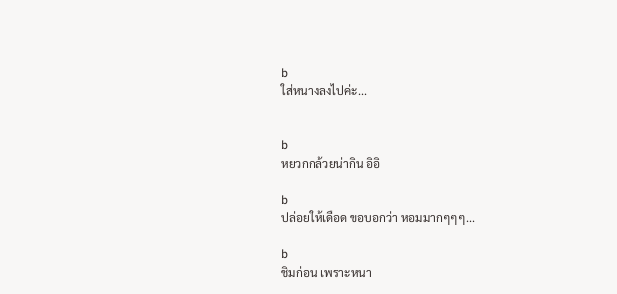b
ใส่หนางลงไปค่ะ...


b
หยวกกล้วยน่ากิน อิอิ

b
ปล่อยให้เดือด ขอบอกว่า หอมมากๆๆๆ...

b
ชิมก่อน เพราะหนา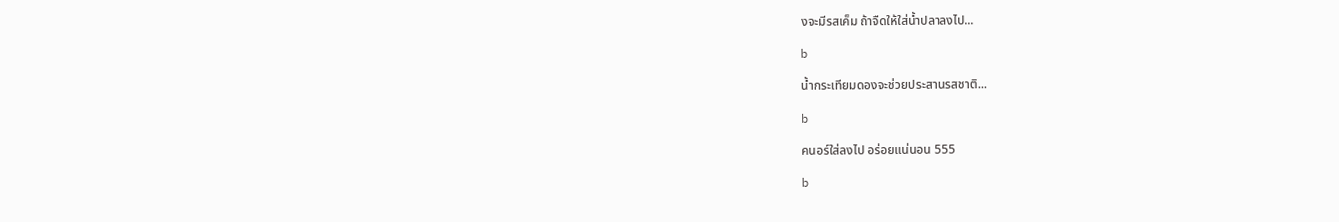งจะมีรสเค็ม ถ้าจืดให้ใส่น้ำปลาลงไป...

b

น้ำกระเทียมดองจะช่วยประสานรสชาติ...

b

คนอร์ใส่ลงไป อร่อยแน่นอน 555

b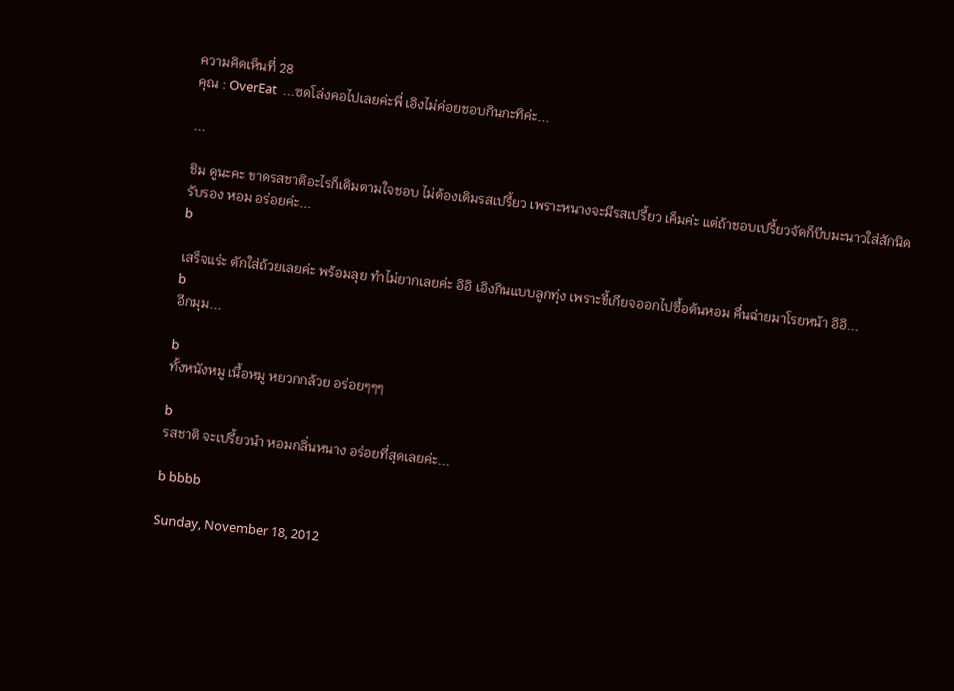ความคิดเห็นที่ 28
คุณ : OverEat  ...ซดโล่งคอไปเลยค่ะพี่ เอิงไม่ค่อยชอบกินกะทิค่ะ...

...

ชิม ดูนะคะ ขาดรสชาติอะไรก็เติมตามใจชอบ ไม่ต้องเติมรสเปรี้ยว เพราะหนางจะมีรสเปรี้ยว เค็มค่ะ แต่ถ้าชอบเปรี้ยวจัดก็บีบมะนาวใส่สักนิด รับรอง หอม อร่อยค่ะ...
b

เสร็จแร่ะ ตักใส่ถ้วยเลยค่ะ พร้อมลุย ทำไม่ยากเลยค่ะ อิอิ เอิงกินแบบลูกทุ่ง เพราะขี้เกียจออกไปซื้อต้นหอม คื่นฉ่ายมาโรยหน้า อิอิ...
b
อีกมุม...

b
ทั้งหนังหมู เนื้อหมู หยวกกล้วย อร่อยๆๆๆ

b
รสชาติ จะเปรี้ยวนำ หอมกลิ่นหนาง อร่อยที่สุดเลยค่ะ...

b bbbb

Sunday, November 18, 2012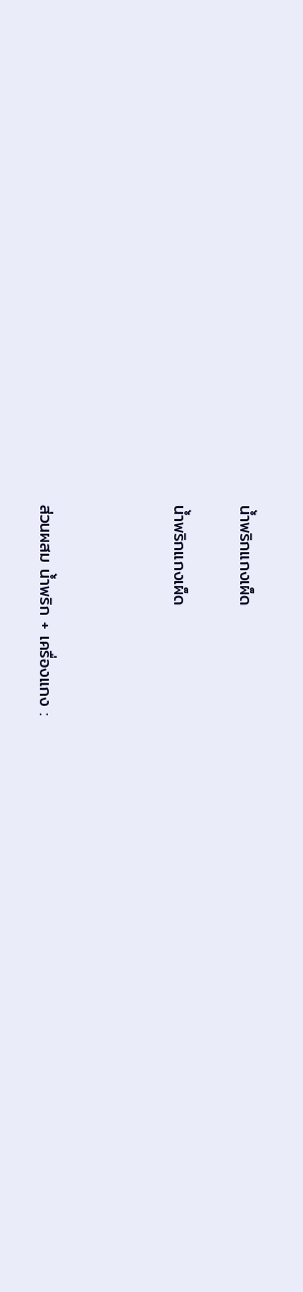น้ำพริกแกงเผ็ด

น้ำพริกแกงเผ็ด



ส่วนผสม น้ำพริก + เครื่องแกง :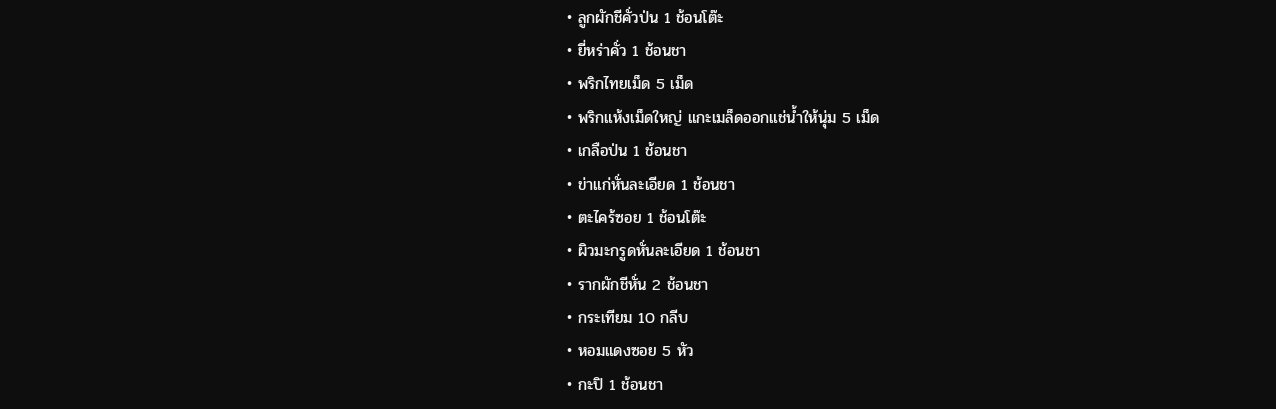• ลูกผักชีคั่วป่น 1 ช้อนโต๊ะ
• ยี่หร่าคั่ว 1 ช้อนชา
• พริกไทยเม็ด 5 เม็ด
• พริกแห้งเม็ดใหญ่ แกะเมล็ดออกแช่น้ำให้นุ่ม 5 เม็ด
• เกลือป่น 1 ช้อนชา
• ข่าแก่หั่นละเอียด 1 ช้อนชา
• ตะไคร้ซอย 1 ช้อนโต๊ะ
• ผิวมะกรูดหั่นละเอียด 1 ช้อนชา
• รากผักชีหั่น 2 ช้อนชา
• กระเทียม 10 กลีบ
• หอมแดงซอย 5 หัว
• กะปิ 1 ช้อนชา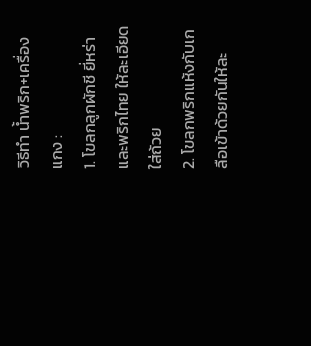วิธีทำ น้ำพริก+เครื่องแกง :
1. โขลกลูกผักชี ยี่หร่า และพริกไทย ให้ละเอียด ใส่ถ้วย
2. โขลกพริกแห้งกับเกลือเข้าด้วยกันให้ละ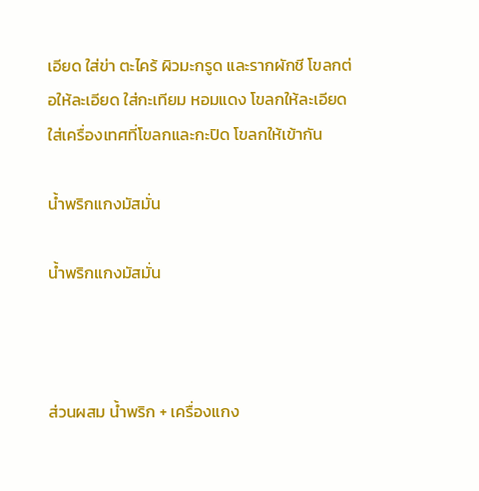เอียด ใส่ข่า ตะไคร้ ผิวมะกรูด และรากผักชี โขลกต่อให้ละเอียด ใส่กะเทียม หอมแดง โขลกให้ละเอียด ใส่เครื่องเทศที่โขลกและกะปิด โขลกให้เข้ากัน

น้ำพริกแกงมัสมั่น

น้ำพริกแกงมัสมั่น



ส่วนผสม น้ำพริก + เครื่องแกง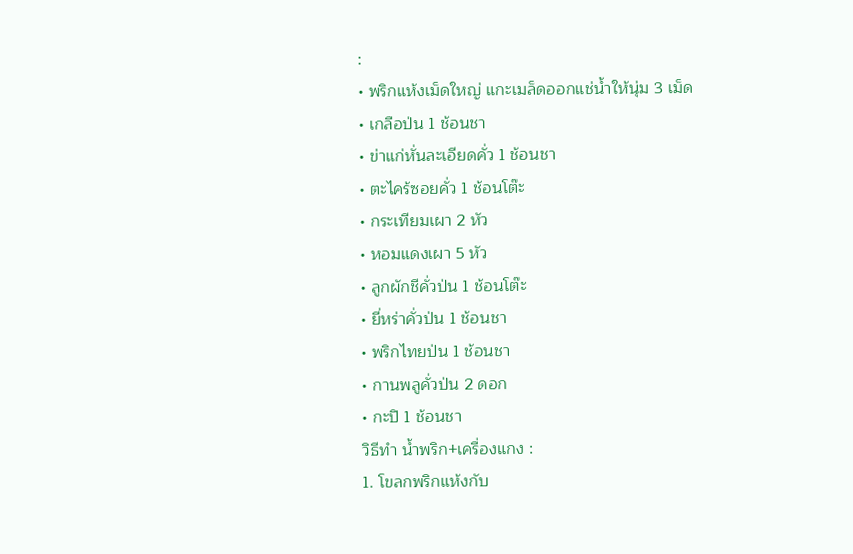:
• พริกแห้งเม็ดใหญ่ แกะเมล็ดออกแช่น้ำให้นุ่ม 3 เม็ด
• เกลือป่น 1 ช้อนชา
• ข่าแก่หั่นละเอียดคั่ว 1 ช้อนชา
• ตะไคร้ซอยคั่ว 1 ช้อนโต๊ะ
• กระเทียมเผา 2 หัว
• หอมแดงเผา 5 หัว
• ลูกผักชีคั่วป่น 1 ช้อนโต๊ะ
• ยี่หร่าคั่วป่น 1 ช้อนชา
• พริกไทยป่น 1 ช้อนชา
• กานพลูคั่วป่น 2 ดอก
• กะปิ 1 ช้อนชา
วิธีทำ น้ำพริก+เครื่องแกง :
1. โขลกพริกแห้งกับ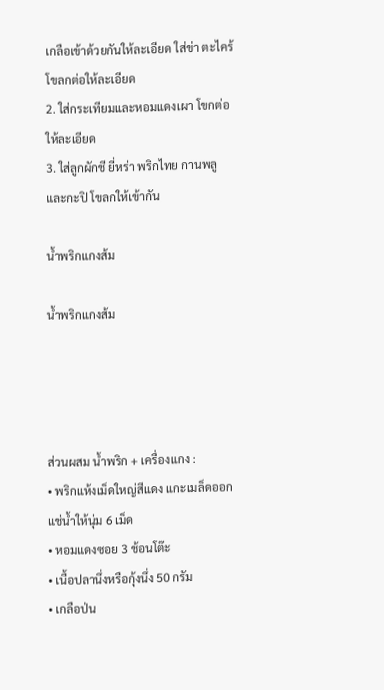เกลือเข้าด้วยกันให้ละเอียด ใส่ข่า ตะไคร้ โขลกต่อให้ละเอียด
2. ใส่กระเทียมและหอมแดงเผา โขกต่อให้ละเอียด
3. ใส่ลูกผักชี ยี่หร่า พริกไทย กานพลู และกะปิ โขลกให้เข้ากัน

น้ำพริกแกงส้ม

น้ำพริกแกงส้ม




ส่วนผสม น้ำพริก + เครื่องแกง :
• พริกแห้งเม็ดใหญ่สีแดง แกะเมล็ดออกแช่น้ำให้นุ่ม 6 เม็ด
• หอมแดงซอย 3 ช้อนโต๊ะ
• เนื้อปลานึ่งหรือกุ้งนึ่ง 50 กรัม
• เกลือป่น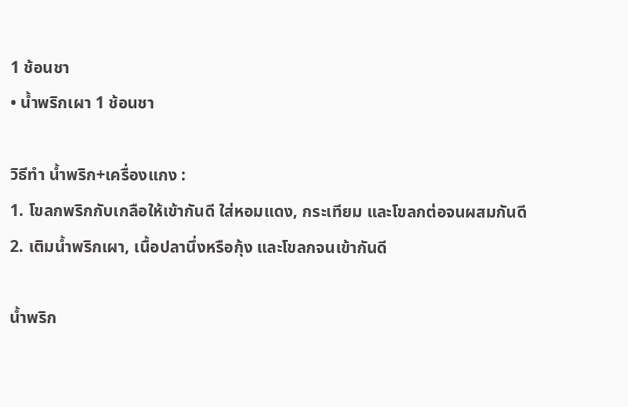1 ช้อนชา
• น้ำพริกเผา 1 ช้อนชา

วิธีทำ น้ำพริก+เครื่องแกง :
1. โขลกพริกกับเกลือให้เข้ากันดี ใส่หอมแดง, กระเทียม และโขลกต่อจนผสมกันดี
2. เติมน้ำพริกเผา, เนื้อปลานึ่งหรือกุ้ง และโขลกจนเข้ากันดี

น้ำพริก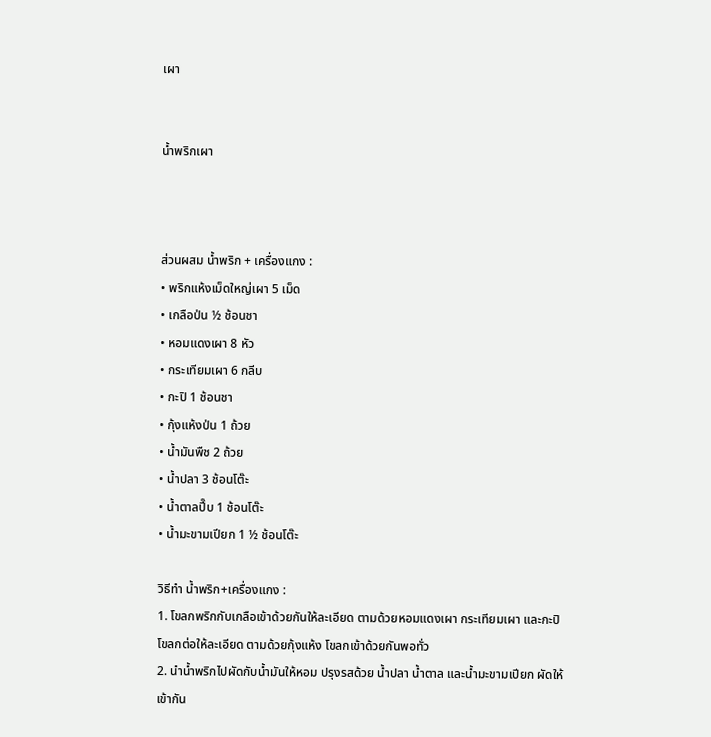เผา


น้ำพริกเผา



ส่วนผสม น้ำพริก + เครื่องแกง :
• พริกแห้งเม็ดใหญ่เผา 5 เม็ด
• เกลือป่น ½ ช้อนชา
• หอมแดงเผา 8 หัว
• กระเทียมเผา 6 กลีบ
• กะปิ 1 ช้อนชา
• กุ้งแห้งป่น 1 ถ้วย
• น้ำมันพืช 2 ถ้วย
• น้ำปลา 3 ช้อนโต๊ะ
• น้ำตาลปี๊บ 1 ช้อนโต๊ะ
• น้ำมะขามเปียก 1 ½ ช้อนโต๊ะ

วิธีทำ น้ำพริก+เครื่องแกง :
1. โขลกพริกกับเกลือเข้าด้วยกันให้ละเอียด ตามด้วยหอมแดงเผา กระเทียมเผา และกะปิ โขลกต่อให้ละเอียด ตามด้วยกุ้งแห้ง โขลกเข้าด้วยกันพอทั่ว
2. นำน้ำพริกไปผัดกับน้ำมันให้หอม ปรุงรสด้วย น้ำปลา น้ำตาล และน้ำมะขามเปียก ผัดให้เข้ากัน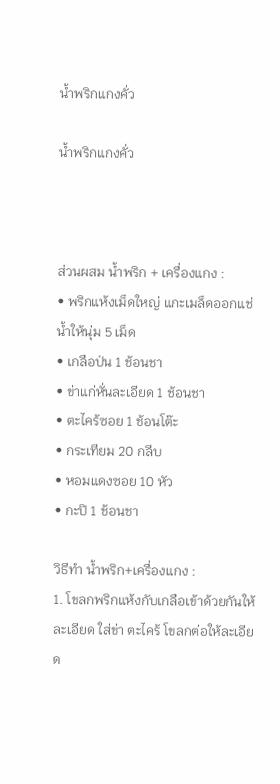น้ำพริกแกงคั่ว

น้ำพริกแกงคั่ว



ส่วนผสม น้ำพริก + เครื่องแกง :
• พริกแห้งเม็ดใหญ่ แกะเมล็ดออกแช่น้ำให้นุ่ม 5 เม็ด
• เกลือป่น 1 ช้อนชา
• ข่าแก่หั่นละเอียด 1 ช้อนชา
• ตะไคร้ซอย 1 ช้อนโต๊ะ
• กระเทียม 20 กลีบ
• หอมแดงซอย 10 หัว
• กะปิ 1 ช้อนชา

วิธีทำ น้ำพริก+เครื่องแกง :
1. โขลกพริกแห้งกับเกลือเข้าด้วยกันให้ละเอียด ใส่ข่า ตะไคร้ โขลกต่อให้ละเอียด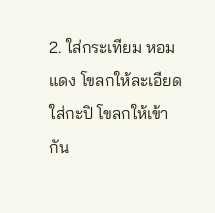2. ใส่กระเทียม หอมแดง โขลกให้ละเอียด ใส่กะปิ โขลกให้เข้ากัน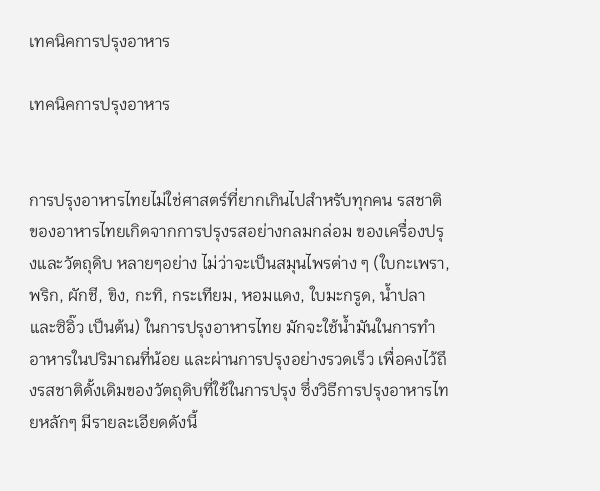เทคนิคการปรุงอาหาร

เทคนิคการปรุงอาหาร


การปรุงอาหารไทยไม่ใช่ศาสตร์ที่ยากเกินไปสำหรับทุกคน รสชาติของอาหารไทยเกิดจากการปรุงรสอย่างกลมกล่อม ของเครื่องปรุงและวัตถุดิบ หลายๆอย่าง ไม่ว่าจะเป็นสมุนไพรต่าง ๆ (ใบกะเพรา, พริก, ผักชี, ขิง, กะทิ, กระเทียม, หอมแดง, ใบมะกรูด, น้ำปลา และซิอิ๊ว เป็นต้น) ในการปรุงอาหารไทย มักจะใช้น้ำมันในการทำอาหารในปริมาณที่น้อย และผ่านการปรุงอย่างรวดเร็ว เพื่อคงไว้ถึงรสชาติดั้งเดิมของวัตถุดิบที่ใช้ในการปรุง ซึ่งวิธีการปรุงอาหารไทยหลักๆ มีรายละเอียดดังนี้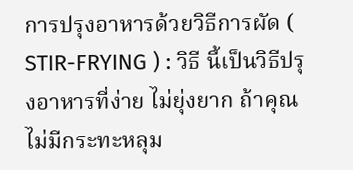การปรุงอาหารด้วยวิธีการผัด (
STIR-FRYING ) : วิธี นี้เป็นวิธีปรุงอาหารที่ง่าย ไม่ยุ่งยาก ถ้าคุณไม่มีกระทะหลุม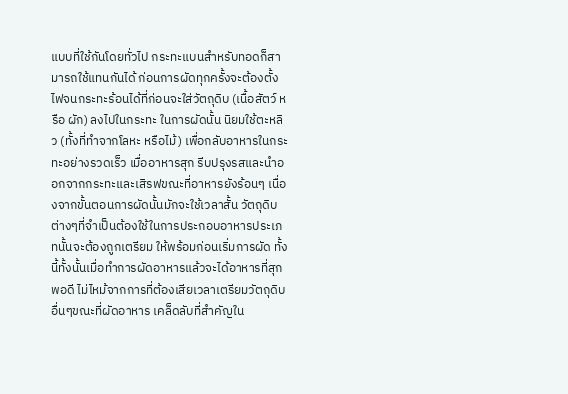แบบที่ใช้กันโดยทั่วไป กระทะแบนสำหรับทอดก็สามารถใช้แทนกันได้ ก่อนการผัดทุกครั้งจะต้องตั้งไฟจนกระทะร้อนได้ที่ก่อนจะใส่วัตถุดิบ (เนื้อสัตว์ หรือ ผัก) ลงไปในกระทะ ในการผัดนั้น นิยมใช้ตะหลิว (ทั้งที่ทำจากโลหะ หรือไม้) เพื่อกลับอาหารในกระทะอย่างรวดเร็ว เมื่ออาหารสุก รีบปรุงรสและนำออกจากกระทะและเสิรฟขณะที่อาหารยังร้อนๆ เนื่องจากขั้นตอนการผัดนั้นมักจะใช้เวลาสั้น วัตถุดิบต่างๆที่จำเป็นต้องใช้ในการประกอบอาหารประเภทนั้นจะต้องถูกเตรียม ให้พร้อมก่อนเริ่มการผัด ทั้งนี้ทั้งนั้นเมื่อทำการผัดอาหารแล้วจะได้อาหารที่สุกพอดี ไม่ไหม้จากการที่ต้องเสียเวลาเตรียมวัตถุดิบอื่นๆขณะที่ผัดอาหาร เคล็ดลับที่สำคัญใน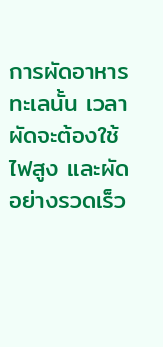การผัดอาหารทะเลนั้น เวลาผัดจะต้องใช้ไฟสูง และผัดอย่างรวดเร็ว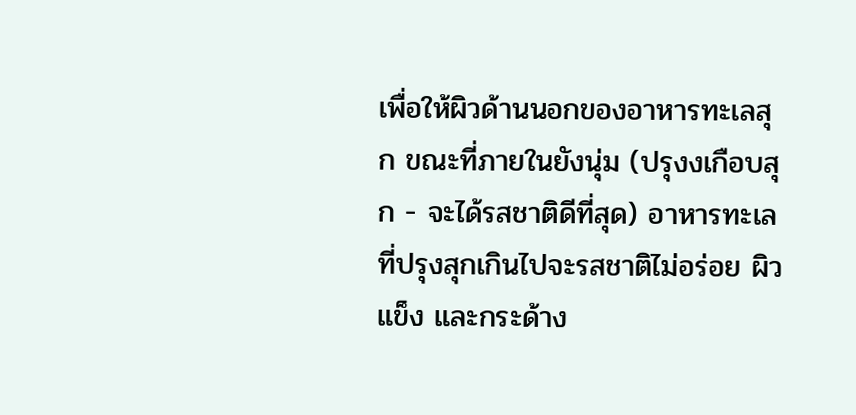เพื่อให้ผิวด้านนอกของอาหารทะเลสุก ขณะที่ภายในยังนุ่ม (ปรุงงเกือบสุก - จะได้รสชาติดีที่สุด) อาหารทะเลที่ปรุงสุกเกินไปจะรสชาติไม่อร่อย ผิวแข็ง และกระด้าง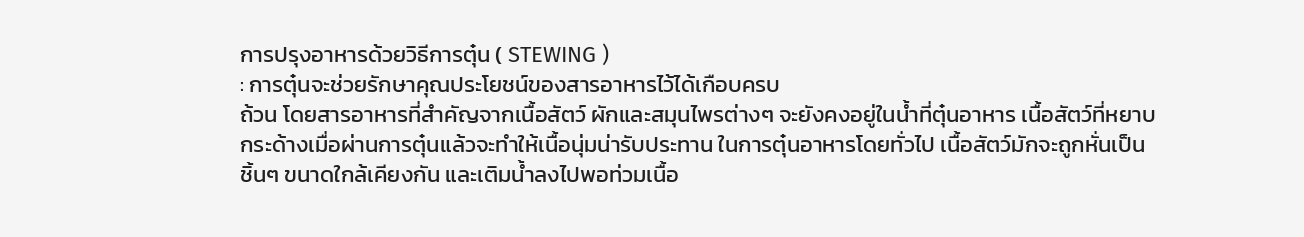การปรุงอาหารด้วยวิธีการตุ๋น ( STEWING )
: การตุ๋นจะช่วยรักษาคุณประโยชน์ของสารอาหารไว้ได้เกือบครบ
ถ้วน โดยสารอาหารที่สำคัญจากเนื้อสัตว์ ผักและสมุนไพรต่างๆ จะยังคงอยู่ในน้ำที่ตุ๋นอาหาร เนื้อสัตว์ที่หยาบกระด้างเมื่อผ่านการตุ๋นแล้วจะทำให้เนื้อนุ่มน่ารับประทาน ในการตุ๋นอาหารโดยทั่วไป เนื้อสัตว์มักจะถูกหั่นเป็นชิ้นๆ ขนาดใกล้เคียงกัน และเติมน้ำลงไปพอท่วมเนื้อ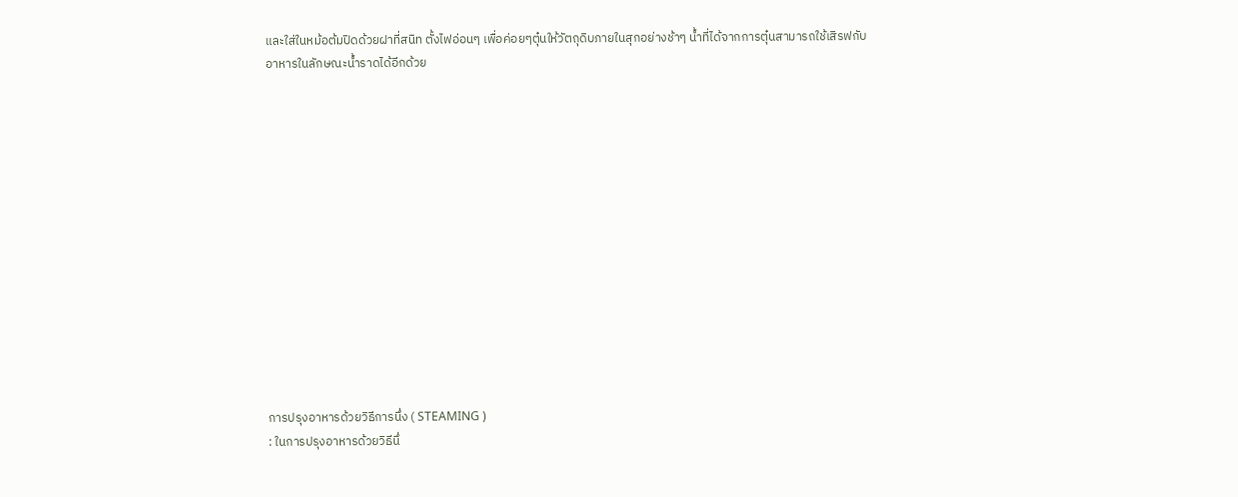และใส่ในหม้อต้มปิดด้วยฝาที่สนิท ตั้งไฟอ่อนๆ เพื่อค่อยๆตุ๋นให้วัตถุดิบภายในสุกอย่างช้าๆ น้ำที่ได้จากการตุ๋นสามารถใช้เสิรฟกับอาหารในลักษณะน้ำราดได้อีกด้วย














การปรุงอาหารด้วยวิธีการนึ่ง ( STEAMING )
: ในการปรุงอาหารด้วยวิธีนึ่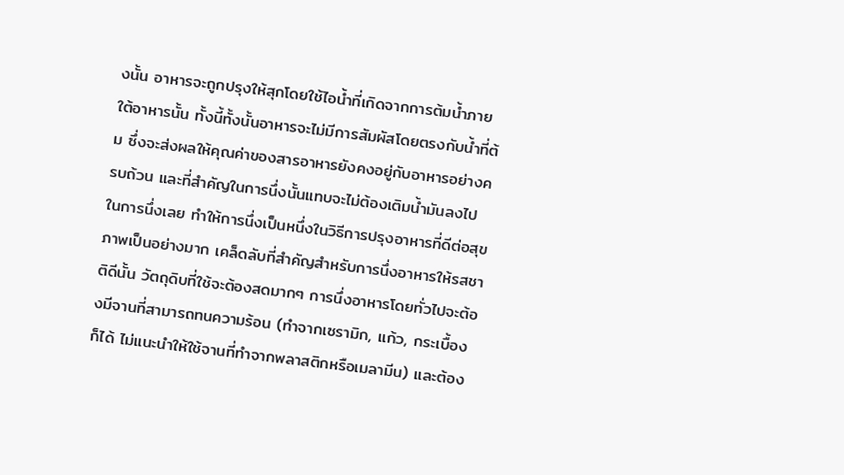งนั้น อาหารจะถูกปรุงให้สุกโดยใช้ไอน้ำที่เกิดจากการต้มน้ำภายใต้อาหารนั้น ทั้งนี้ทั้งนั้นอาหารจะไม่มีการสัมผัสโดยตรงกับน้ำที่ต้ม ซึ่งจะส่งผลให้คุณค่าของสารอาหารยังคงอยู่กับอาหารอย่างครบถ้วน และที่สำคัญในการนึ่งนั้นแทบจะไม่ต้องเติมน้ำมันลงไปในการนึ่งเลย ทำให้การนึ่งเป็นหนึ่งในวิธีการปรุงอาหารที่ดีต่อสุขภาพเป็นอย่างมาก เคล็ดลับที่สำคัญสำหรับการนึ่งอาหารให้รสชาติดีนั้น วัตถุดิบที่ใช้จะต้องสดมากๆ การนึ่งอาหารโดยทั่วไปจะต้องมีจานที่สามารถทนความร้อน (ทำจากเซรามิก, แก้ว, กระเบื้องก็ได้ ไม่แนะนำให้ใช้จานที่ทำจากพลาสติกหรือเมลามีน) และต้อง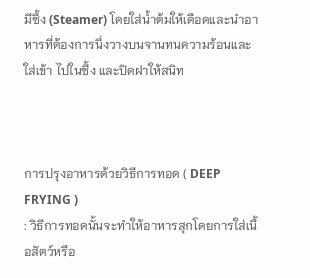มีซึ้ง (Steamer) โดยใส่น้ำต้มให้เดือดและนำอาหารที่ต้องการนึ่งวางบนจานทนความร้อนและใส่เข้า ไปในซึ้ง และปิดฝาให้สนิท



การปรุงอาหารด้วยวิธีการทอด ( DEEP FRYING )
: วิธีการทอดนั้นจะทำให้อาหารสุกโดยการใส่เนื้อสัตว์หรือ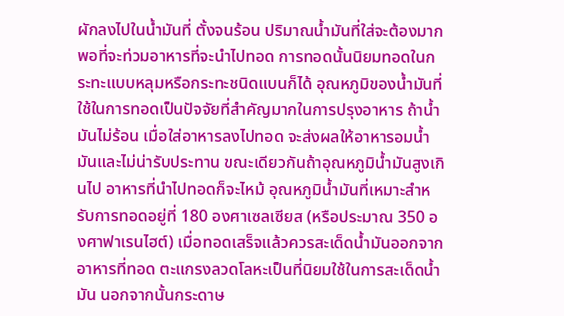ผักลงไปในน้ำมันที่ ตั้งจนร้อน ปริมาณน้ำมันที่ใส่จะต้องมากพอที่จะท่วมอาหารที่จะนำไปทอด การทอดนั้นนิยมทอดในกระทะแบบหลุมหรือกระทะชนิดแบนก็ได้ อุณหภูมิของน้ำมันที่ใช้ในการทอดเป็นปัจจัยที่สำคัญมากในการปรุงอาหาร ถ้าน้ำมันไม่ร้อน เมื่อใส่อาหารลงไปทอด จะส่งผลให้อาหารอมน้ำมันและไม่น่ารับประทาน ขณะเดียวกันถ้าอุณหภูมิน้ำมันสูงเกินไป อาหารที่นำไปทอดก็จะไหม้ อุณหภูมิน้ำมันที่เหมาะสำหรับการทอดอยู่ที่ 180 องศาเซลเซียส (หรือประมาณ 350 องศาฟาเรนไฮต์) เมื่อทอดเสร็จแล้วควรสะเด็ดน้ำมันออกจากอาหารที่ทอด ตะแกรงลวดโลหะเป็นที่นิยมใช้ในการสะเด็ดน้ำมัน นอกจากนั้นกระดาษ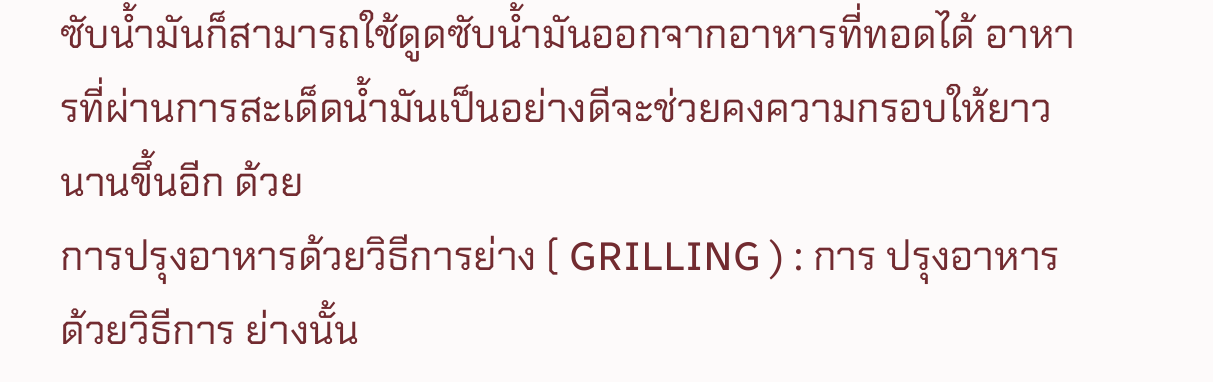ซับน้ำมันก็สามารถใช้ดูดซับน้ำมันออกจากอาหารที่ทอดได้ อาหารที่ผ่านการสะเด็ดน้ำมันเป็นอย่างดีจะช่วยคงความกรอบให้ยาวนานขึ้นอีก ด้วย
การปรุงอาหารด้วยวิธีการย่าง ( GRILLING ) : การ ปรุงอาหารด้วยวิธีการ ย่างนั้น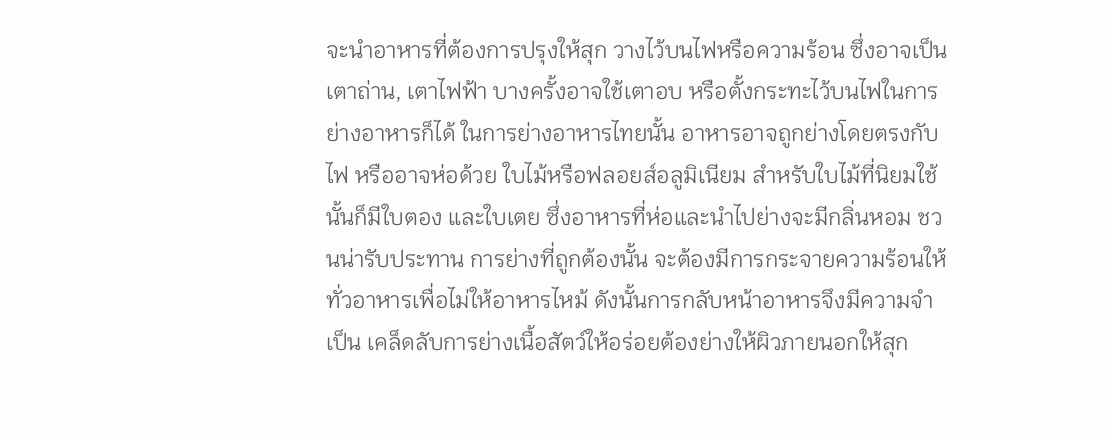จะนำอาหารที่ต้องการปรุงให้สุก วางไว้บนไฟหรือความร้อน ซึ่งอาจเป็นเตาถ่าน, เตาไฟฟ้า บางครั้งอาจใช้เตาอบ หรือตั้งกระทะไว้บนไฟในการย่างอาหารก็ได้ ในการย่างอาหารไทยนั้น อาหารอาจถูกย่างโดยตรงกับไฟ หรืออาจห่อด้วย ใบไม้หรือฟลอยส์อลูมิเนียม สำหรับใบไม้ที่นิยมใช้นั้นก็มีใบตอง และใบเตย ซึ่งอาหารที่ห่อและนำไปย่างจะมีกลิ่นหอม ชวนน่ารับประทาน การย่างที่ถูกต้องนั้น จะต้องมีการกระจายความร้อนให้ทั่วอาหารเพื่อไม่ให้อาหารไหม้ ดังนั้นการกลับหน้าอาหารจึงมีความจำเป็น เคล็ดลับการย่างเนื้อสัตว์ให้อร่อยต้องย่างให้ผิวภายนอกให้สุก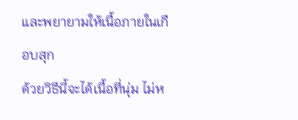และพยายามให้เนื้อภายในเกือบสุก
ด้วยวิธีนี้จะได้เนื้อที่นุ่ม ไม่ห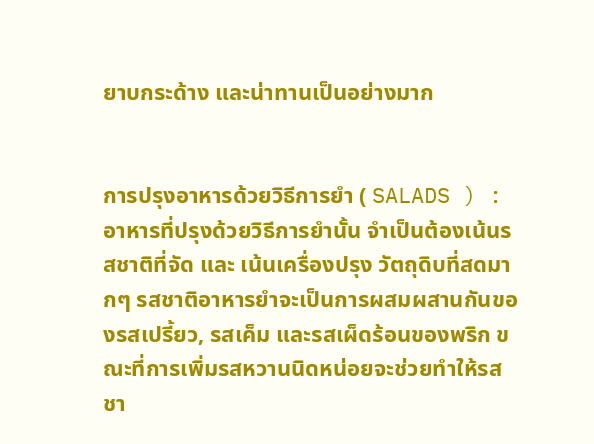ยาบกระด้าง และน่าทานเป็นอย่างมาก


การปรุงอาหารด้วยวิธีการยำ ( SALADS ) : อาหารที่ปรุงด้วยวิธีการยำนั้น จำเป็นต้องเน้นรสชาติที่จัด และ เน้นเครื่องปรุง วัตถุดิบที่สดมากๆ รสชาติอาหารยำจะเป็นการผสมผสานกันของรสเปรี้ยว, รสเค็ม และรสเผ็ดร้อนของพริก ขณะที่การเพิ่มรสหวานนิดหน่อยจะช่วยทำให้รสชา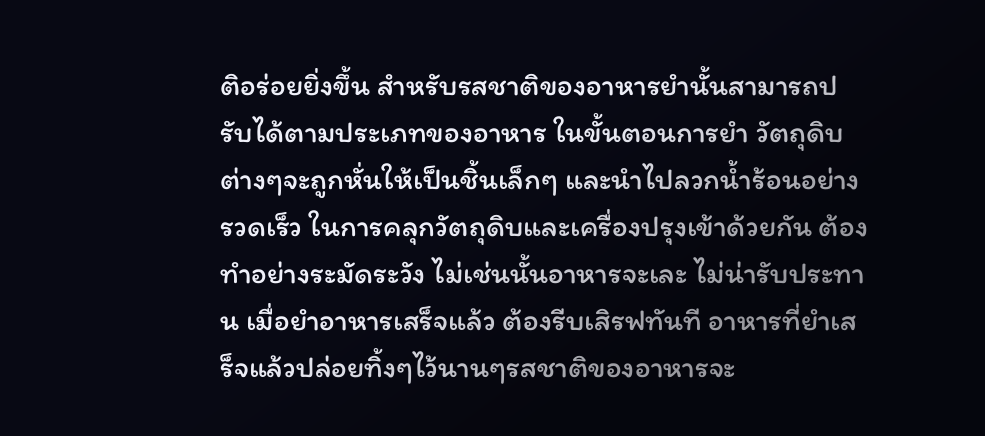ติอร่อยยิ่งขึ้น สำหรับรสชาติของอาหารยำนั้นสามารถปรับได้ตามประเภทของอาหาร ในขั้นตอนการยำ วัตถุดิบต่างๆจะถูกหั่นให้เป็นชิ้นเล็กๆ และนำไปลวกน้ำร้อนอย่างรวดเร็ว ในการคลุกวัตถุดิบและเครื่องปรุงเข้าด้วยกัน ต้องทำอย่างระมัดระวัง ไม่เช่นนั้นอาหารจะเละ ไม่น่ารับประทาน เมื่อยำอาหารเสร็จแล้ว ต้องรีบเสิรฟทันที อาหารที่ยำเสร็จแล้วปล่อยทิ้งๆไว้นานๆรสชาติของอาหารจะ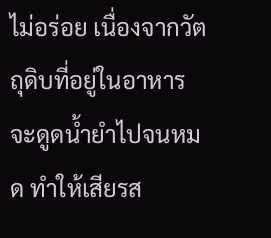ไม่อร่อย เนื่องจากวัตถุดิบที่อยู่ในอาหารจะดูดน้ำยำไปจนหมด ทำให้เสียรส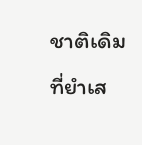ชาติเดิมที่ยำเส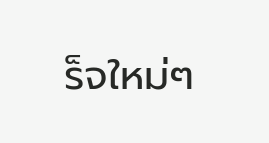ร็จใหม่ๆ